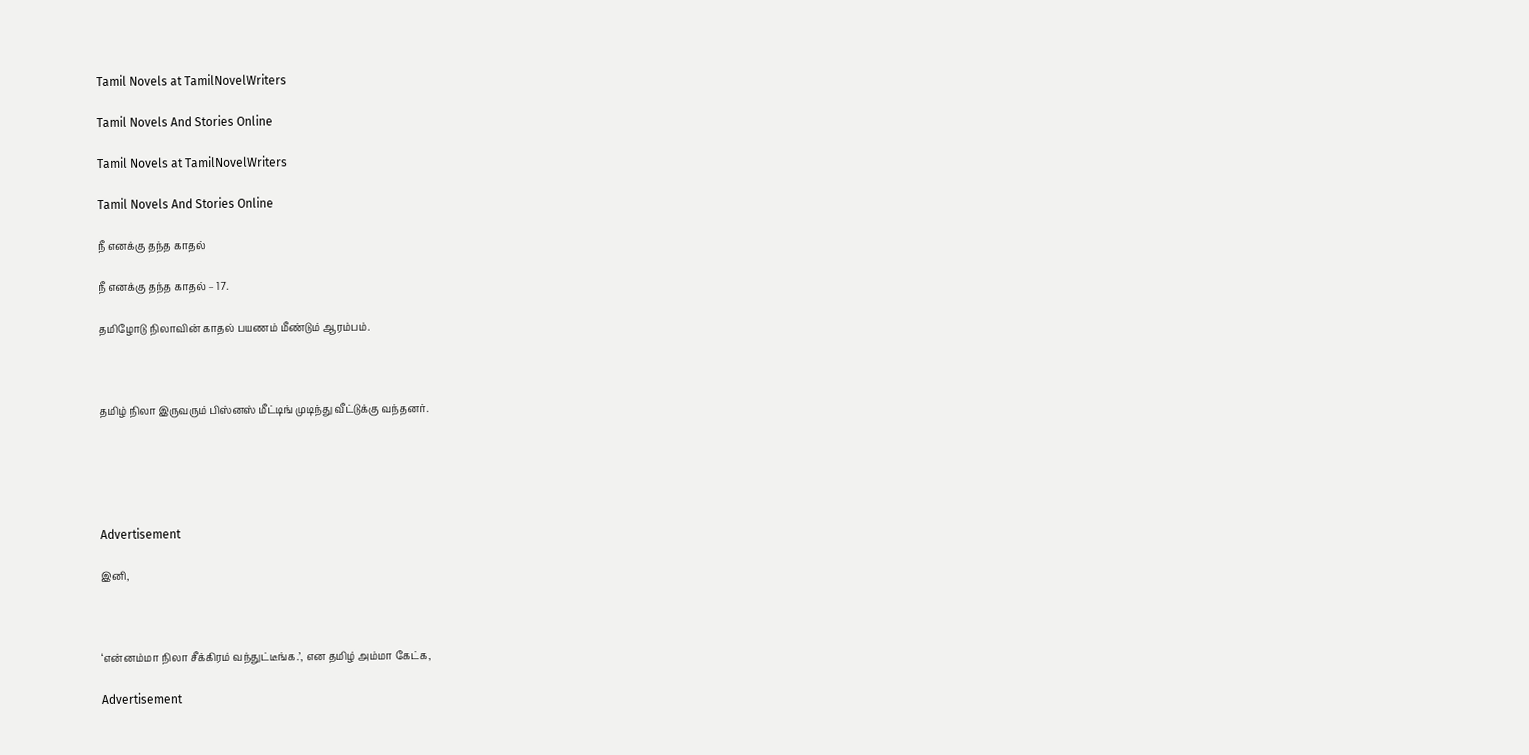Tamil Novels at TamilNovelWriters

Tamil Novels And Stories Online

Tamil Novels at TamilNovelWriters

Tamil Novels And Stories Online

நீ எனக்கு தந்த காதல்

நீ எனக்கு தந்த காதல் – 17.

தமிழோடு நிலாவின் காதல் பயணம் மீண்டும் ஆரம்பம்.



தமிழ் நிலா இருவரும் பிஸ்னஸ் மீட்டிங் முடிந்து வீட்டுக்கு வந்தனர்.





Advertisement

இனி,



‘என்னம்மா நிலா சீக்கிரம் வந்துட்டீங்க.’, என தமிழ் அம்மா கேட்க,

Advertisement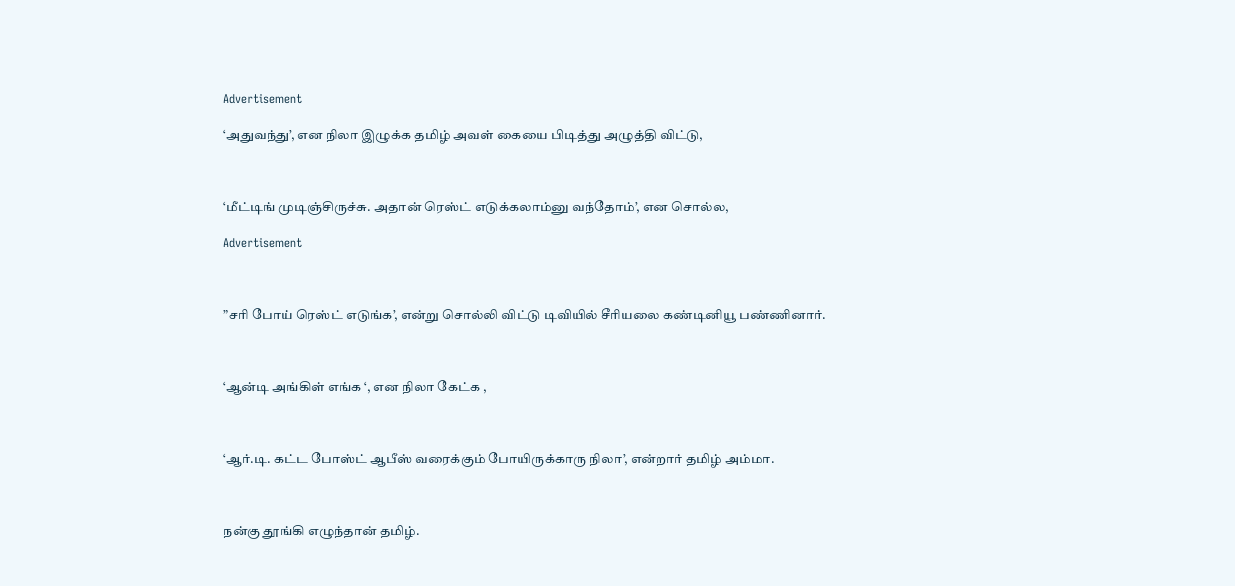Advertisement

‘அதுவந்து’, என நிலா இழுக்க தமிழ் அவள் கையை பிடித்து அழுத்தி விட்டு,



‘மீட்டிங் முடிஞ்சிருச்சு. அதான் ரெஸ்ட் எடுக்கலாம்னு வந்தோம்’, என சொல்ல,

Advertisement



”சரி போய் ரெஸ்ட் எடுங்க’, என்று சொல்லி விட்டு டிவியில் சீரியலை கண்டினியூ பண்ணினார்.



‘ஆன்டி அங்கிள் எங்க ‘, என நிலா கேட்க ,



‘ஆர்.டி. கட்ட போஸ்ட் ஆபீஸ் வரைக்கும் போயிருக்காரு நிலா’, என்றார் தமிழ் அம்மா.



நன்கு தூங்கி எழுந்தான் தமிழ்.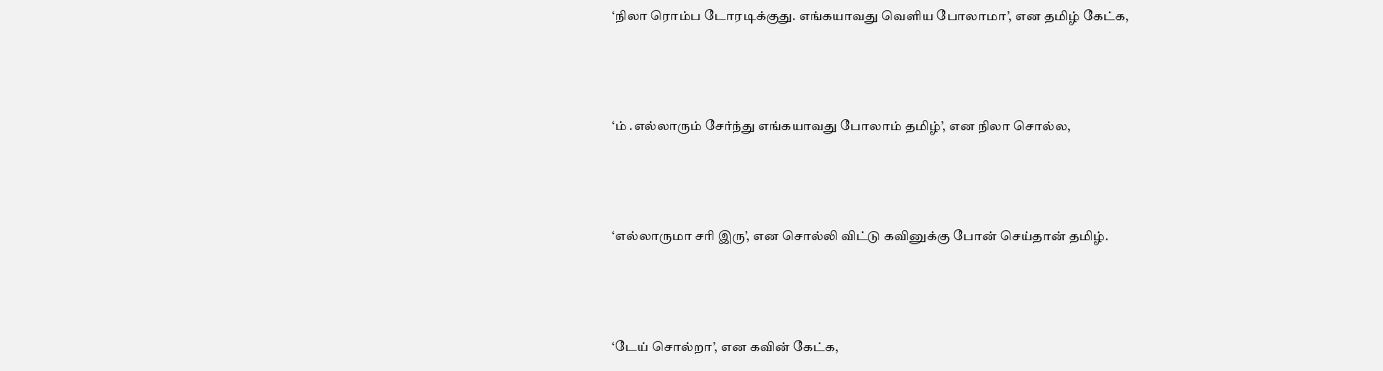‘நிலா ரொம்ப டோரடிக்குது. எங்கயாவது வெளிய போலாமா’, என தமிழ் கேட்க,



‘ம் .எல்லாரும் சேர்ந்து எங்கயாவது போலாம் தமிழ்’, என நிலா சொல்ல,



‘எல்லாருமா சரி இரு’, என சொல்லி விட்டு கவினுக்கு போன் செய்தான் தமிழ்.



‘டேய் சொல்றா’, என கவின் கேட்க,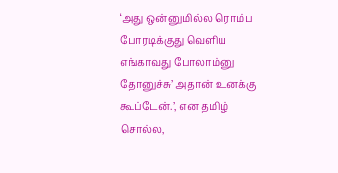‘அது ஒன்னுமில்ல ரொம்ப போரடிக்குது வெளிய எங்காவது போலாம்னு தோனுச்சு’ அதான் உனக்கு கூப்டேன்.’, என தமிழ் சொல்ல,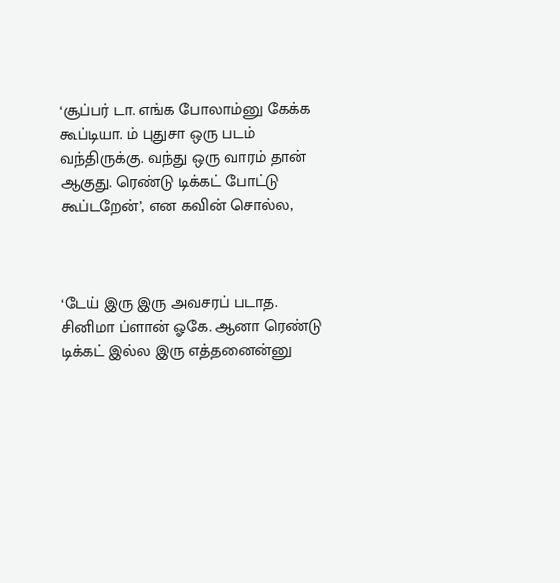‘சூப்பர் டா. எங்க போலாம்னு கேக்க கூப்டியா. ம் புதுசா ஒரு படம் வந்திருக்கு. வந்து ஒரு வாரம் தான் ஆகுது. ரெண்டு டிக்கட் போட்டு கூப்டறேன்’, என கவின் சொல்ல,



‘டேய் இரு இரு அவசரப் படாத. சினிமா ப்ளான் ஓகே. ஆனா ரெண்டு டிக்கட் இல்ல இரு எத்தனைன்னு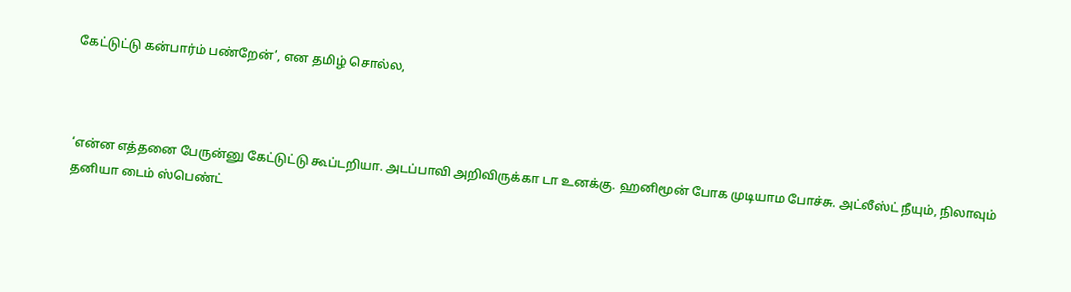கேட்டுட்டு கன்பார்ம் பண்றேன்’, என தமிழ் சொல்ல,



‘என்ன எத்தனை பேருன்னு கேட்டுட்டு கூப்டறியா. அடப்பாவி அறிவிருக்கா டா உனக்கு. ஹனிமூன் போக முடியாம போச்சு. அட்லீஸ்ட் நீயும், நிலாவும் தனியா டைம் ஸ்பெண்ட்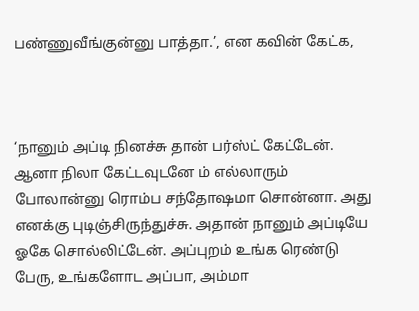பண்ணுவீங்குன்னு பாத்தா.’, என கவின் கேட்க,



‘நானும் அப்டி நினச்சு தான் பர்ஸ்ட் கேட்டேன். ஆனா நிலா கேட்டவுடனே ம் எல்லாரும் போலான்னு ரொம்ப சந்தோஷமா சொன்னா. அது எனக்கு புடிஞ்சிருந்துச்சு. அதான் நானும் அப்டியே ஓகே சொல்லிட்டேன். அப்புறம் உங்க ரெண்டு பேரு, உங்களோட அப்பா, அம்மா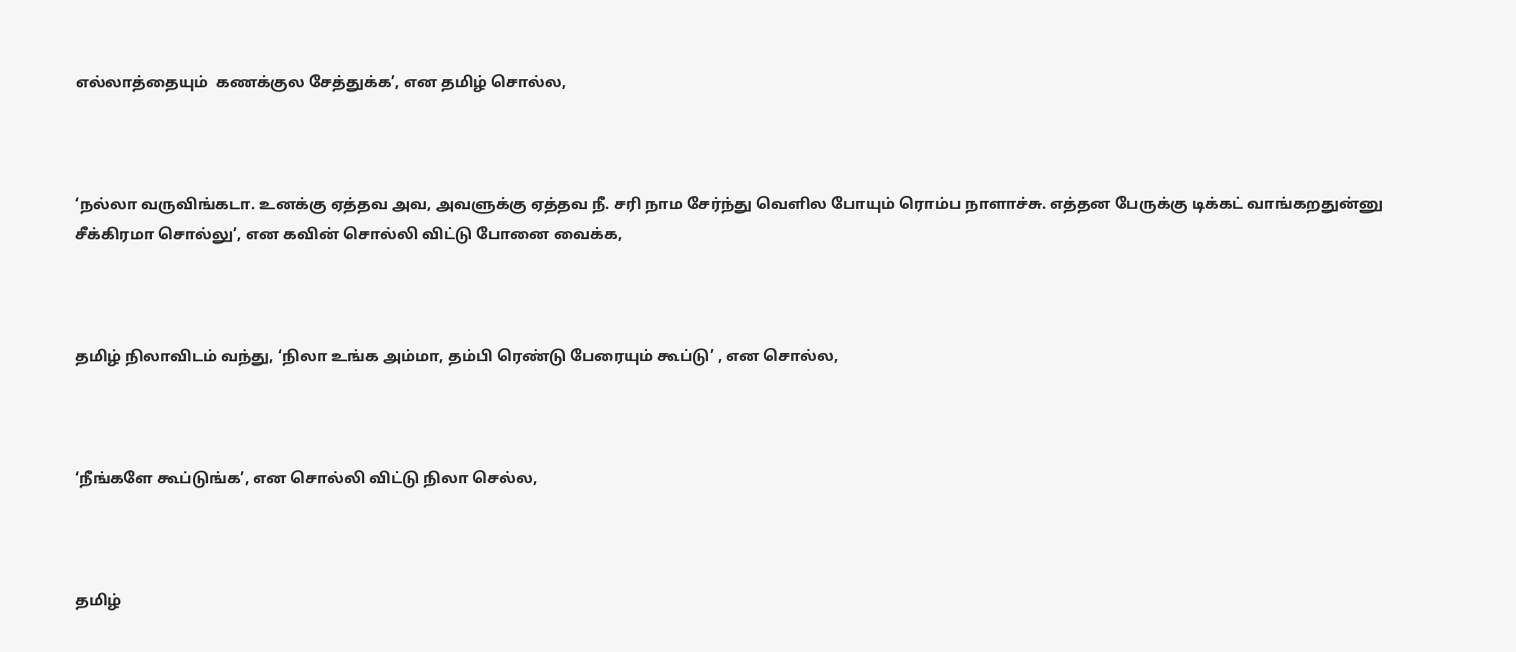எல்லாத்தையும்  கணக்குல சேத்துக்க’, என தமிழ் சொல்ல,



‘நல்லா வருவிங்கடா. உனக்கு ஏத்தவ அவ, அவளுக்கு ஏத்தவ நீ. சரி நாம சேர்ந்து வெளில போயும் ரொம்ப நாளாச்சு. எத்தன பேருக்கு டிக்கட் வாங்கறதுன்னு சீக்கிரமா சொல்லு’, என கவின் சொல்லி விட்டு போனை வைக்க,



தமிழ் நிலாவிடம் வந்து, ‘நிலா உங்க அம்மா, தம்பி ரெண்டு பேரையும் கூப்டு’ , என சொல்ல,



‘நீங்களே கூப்டுங்க’, என சொல்லி விட்டு நிலா செல்ல,



தமிழ்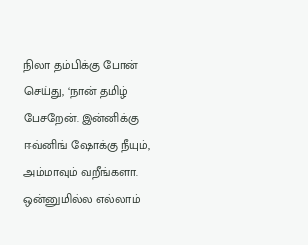நிலா தம்பிக்கு போன் செய்து, ‘நான் தமிழ் பேசறேன். இன்னிக்கு ஈவ்னிங் ஷோக்கு நீயும், அம்மாவும் வறீங்களா. ஒன்னுமில்ல எல்லாம்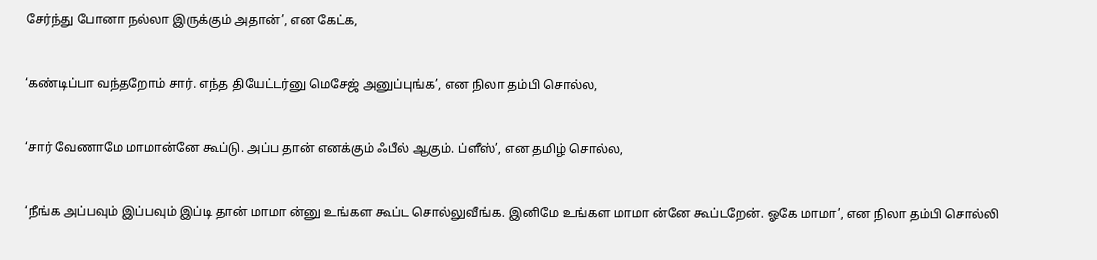சேர்ந்து போனா நல்லா இருக்கும் அதான்’, என கேட்க,



‘கண்டிப்பா வந்தறோம் சார். எந்த தியேட்டர்னு மெசேஜ் அனுப்புங்க’, என நிலா தம்பி சொல்ல,



‘சார் வேணாமே மாமான்னே கூப்டு. அப்ப தான் எனக்கும் ஃபீல் ஆகும். ப்ளீஸ்’, என தமிழ் சொல்ல,



‘நீங்க அப்பவும் இப்பவும் இப்டி தான் மாமா ன்னு உங்கள கூப்ட சொல்லுவீங்க. இனிமே உங்கள மாமா ன்னே கூப்டறேன். ஓகே மாமா’, என நிலா தம்பி சொல்லி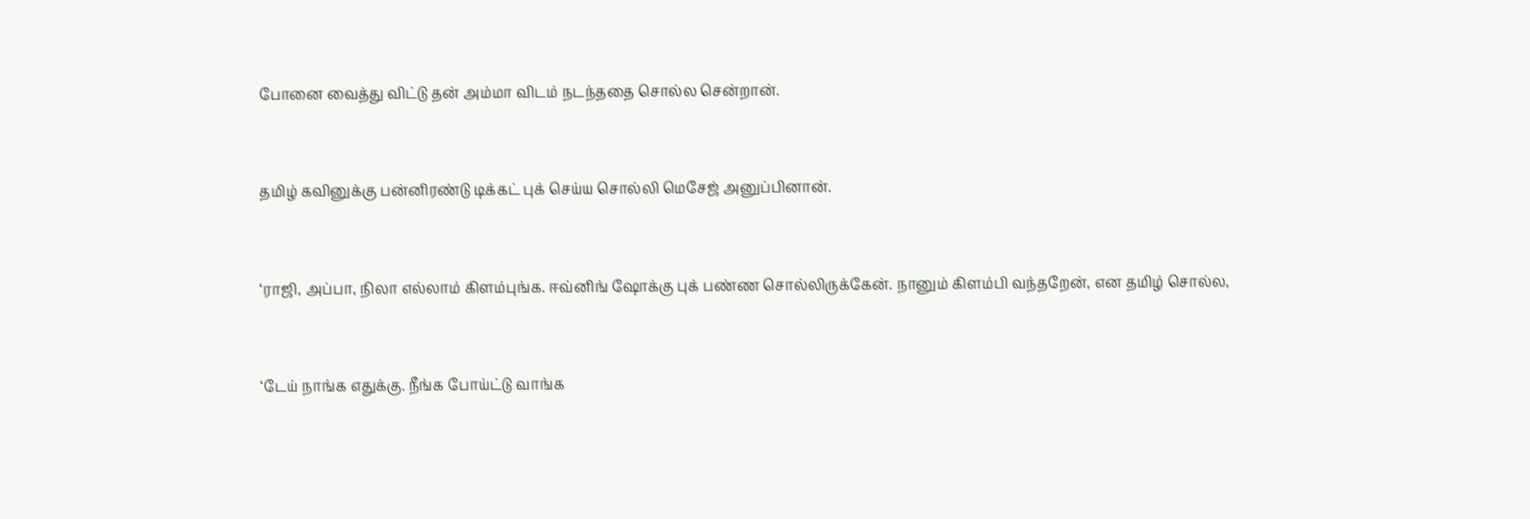போனை வைத்து விட்டு தன் அம்மா விடம் நடந்ததை சொல்ல சென்றான்.



தமிழ் கவினுக்கு பன்னிரண்டு டிக்கட் புக் செய்ய சொல்லி மெசேஜ் அனுப்பினான்.



‘ராஜி, அப்பா, நிலா எல்லாம் கிளம்புங்க. ஈவ்னிங் ஷோக்கு புக் பண்ண சொல்லிருக்கேன். நானும் கிளம்பி வந்தறேன், என தமிழ் சொல்ல,



‘டேய் நாங்க எதுக்கு. நீங்க போய்ட்டு வாங்க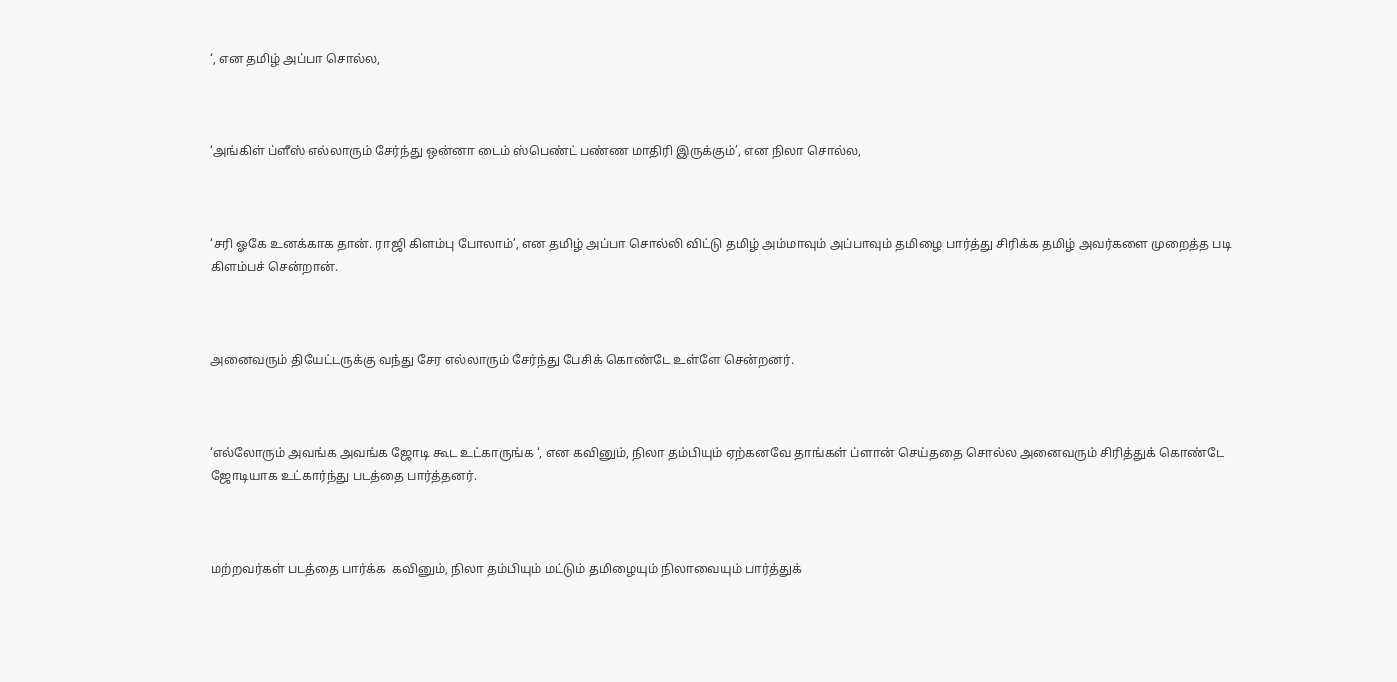‘, என தமிழ் அப்பா சொல்ல,



‘அங்கிள் ப்ளீஸ் எல்லாரும் சேர்ந்து ஒன்னா டைம் ஸ்பெண்ட் பண்ண மாதிரி இருக்கும்’, என நிலா சொல்ல,



‘சரி ஓகே உனக்காக தான். ராஜி கிளம்பு போலாம்’, என தமிழ் அப்பா சொல்லி விட்டு தமிழ் அம்மாவும் அப்பாவும் தமிழை பார்த்து சிரிக்க தமிழ் அவர்களை முறைத்த படி கிளம்பச் சென்றான்.



அனைவரும் தியேட்டருக்கு வந்து சேர எல்லாரும் சேர்ந்து பேசிக் கொண்டே உள்ளே சென்றனர்.



‘எல்லோரும் அவங்க அவங்க ஜோடி கூட உட்காருங்க ‘, என கவினும், நிலா தம்பியும் ஏற்கனவே தாங்கள் ப்ளான் செய்ததை சொல்ல அனைவரும் சிரித்துக் கொண்டே ஜோடியாக உட்கார்ந்து படத்தை பார்த்தனர்.



மற்றவர்கள் படத்தை பார்க்க  கவினும், நிலா தம்பியும் மட்டும் தமிழையும் நிலாவையும் பார்த்துக்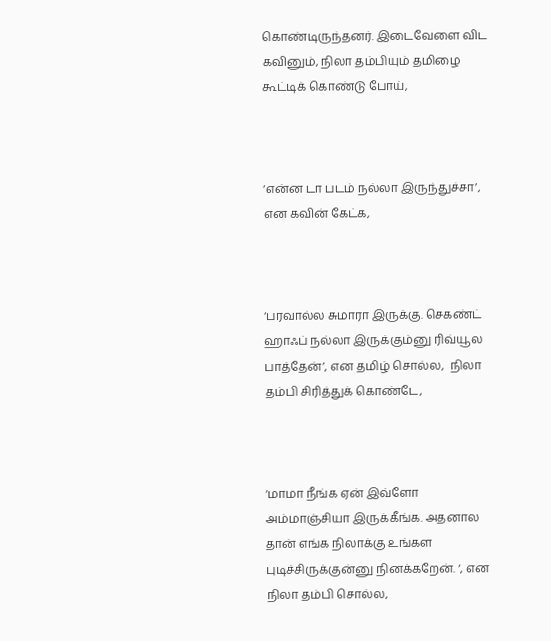கொண்டிருந்தனர். இடைவேளை விட கவினும், நிலா தம்பியும் தமிழை கூட்டிக் கொண்டு போய்,



‘என்ன டா படம் நல்லா இருந்துச்சா’, என கவின் கேட்க,



‘பரவால்ல சுமாரா இருக்கு. செகண்ட் ஹாஃப் நல்லா இருக்கும்னு ரிவ்யூல பாத்தேன்’, என தமிழ் சொல்ல,  நிலா தம்பி சிரித்துக் கொண்டே,



‘மாமா நீங்க ஏன் இவ்ளோ அம்மாஞ்சியா இருக்கீங்க. அதனால தான் எங்க நிலாக்கு உங்கள புடிச்சிருக்குன்னு நினக்கறேன். ‘, என நிலா தம்பி சொல்ல,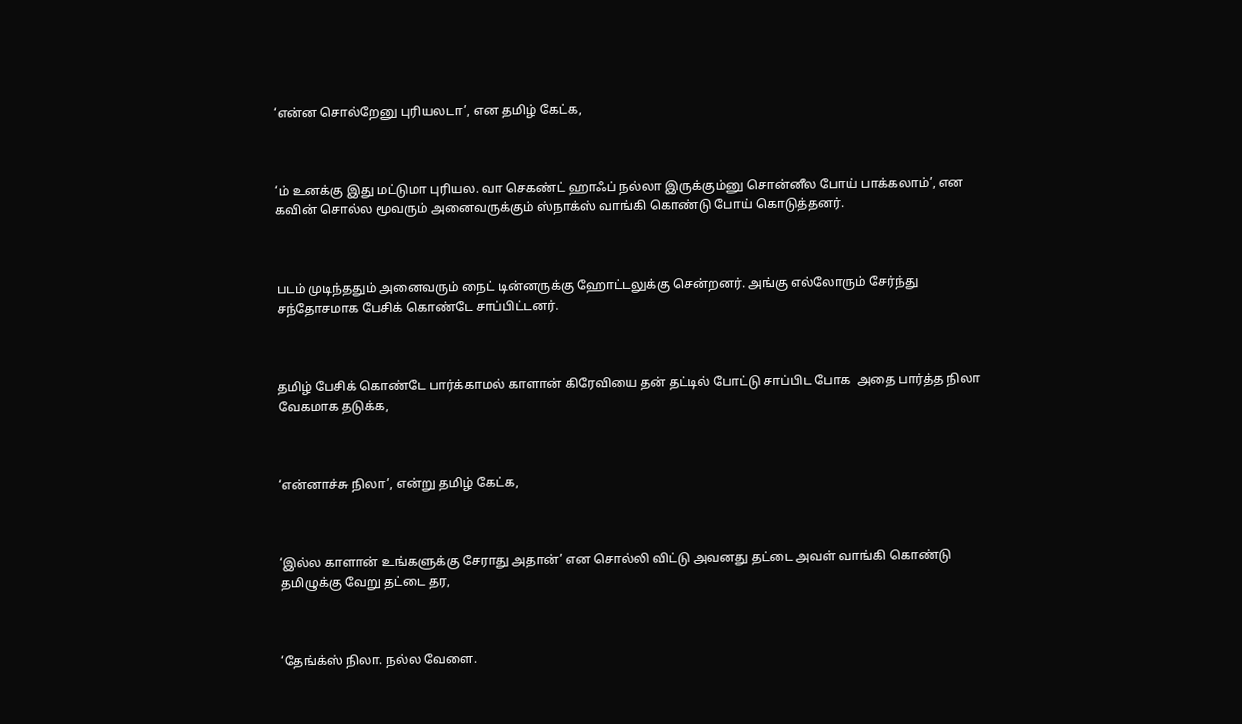‘என்ன சொல்றேனு புரியலடா’, என தமிழ் கேட்க,



‘ம் உனக்கு இது மட்டுமா புரியல. வா செகண்ட் ஹாஃப் நல்லா இருக்கும்னு சொன்னீல போய் பாக்கலாம்’, என கவின் சொல்ல மூவரும் அனைவருக்கும் ஸ்நாக்ஸ் வாங்கி கொண்டு போய் கொடுத்தனர்.



படம் முடிந்ததும் அனைவரும் நைட் டின்னருக்கு ஹோட்டலுக்கு சென்றனர். அங்கு எல்லோரும் சேர்ந்து சந்தோசமாக பேசிக் கொண்டே சாப்பிட்டனர்.



தமிழ் பேசிக் கொண்டே பார்க்காமல் காளான் கிரேவியை தன் தட்டில் போட்டு சாப்பிட போக  அதை பார்த்த நிலா  வேகமாக தடுக்க,



‘என்னாச்சு நிலா’, என்று தமிழ் கேட்க,



‘இல்ல காளான் உங்களுக்கு சேராது அதான்’ என சொல்லி விட்டு அவனது தட்டை அவள் வாங்கி கொண்டு தமிழுக்கு வேறு தட்டை தர,



‘தேங்க்ஸ் நிலா. நல்ல வேளை.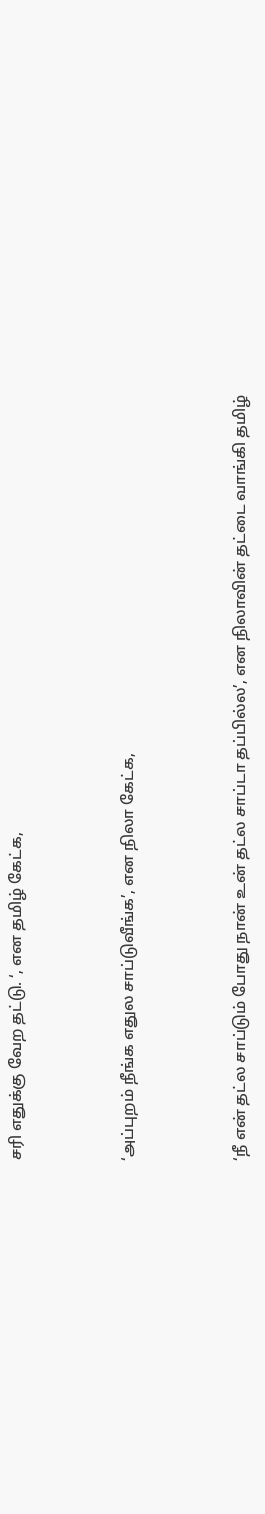சரி எதுக்கு வேற தட்டு. ‘, என தமிழ் கேட்க,



‘அப்புறம் நீங்க எதுல சாப்டுவீங்க’, என நிலா கேட்க,



‘நீ என் தட்ல சாப்டும் போது நான் உன் தட்ல சாப்டா தப்பில்ல’, என நிலாவின் தட்டை வாங்கி தமிழ்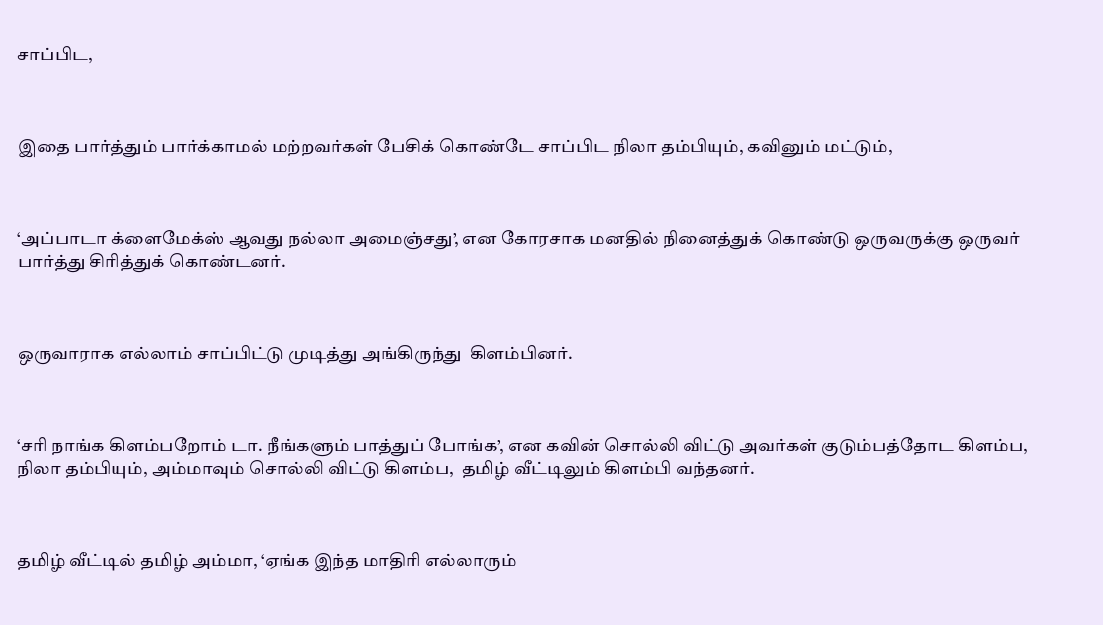சாப்பிட,



இதை பார்த்தும் பார்க்காமல் மற்றவர்கள் பேசிக் கொண்டே சாப்பிட நிலா தம்பியும், கவினும் மட்டும்,



‘அப்பாடா க்ளைமேக்ஸ் ஆவது நல்லா அமைஞ்சது’, என கோரசாக மனதில் நினைத்துக் கொண்டு ஒருவருக்கு ஒருவர் பார்த்து சிரித்துக் கொண்டனர்.



ஒருவாராக எல்லாம் சாப்பிட்டு முடித்து அங்கிருந்து  கிளம்பினர்.



‘சரி நாங்க கிளம்பறோம் டா. நீங்களும் பாத்துப் போங்க’, என கவின் சொல்லி விட்டு அவர்கள் குடும்பத்தோட கிளம்ப, நிலா தம்பியும், அம்மாவும் சொல்லி விட்டு கிளம்ப,  தமிழ் வீட்டிலும் கிளம்பி வந்தனர்.



தமிழ் வீட்டில் தமிழ் அம்மா, ‘ஏங்க இந்த மாதிரி எல்லாரும்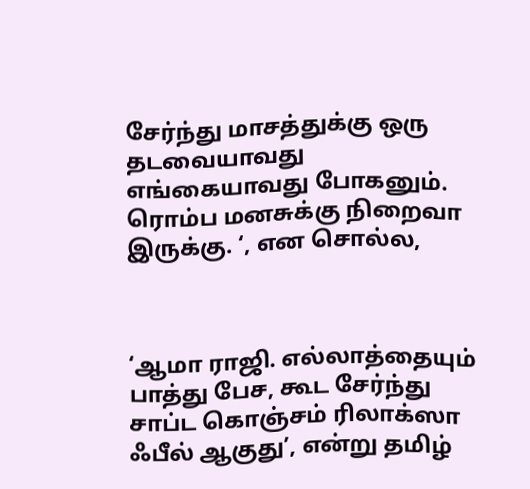சேர்ந்து மாசத்துக்கு ஒரு தடவையாவது எங்கையாவது போகனும். ரொம்ப மனசுக்கு நிறைவா இருக்கு. ‘, என சொல்ல,



‘ஆமா ராஜி. எல்லாத்தையும் பாத்து பேச, கூட சேர்ந்து சாப்ட கொஞ்சம் ரிலாக்ஸா ஃபீல் ஆகுது’, என்று தமிழ்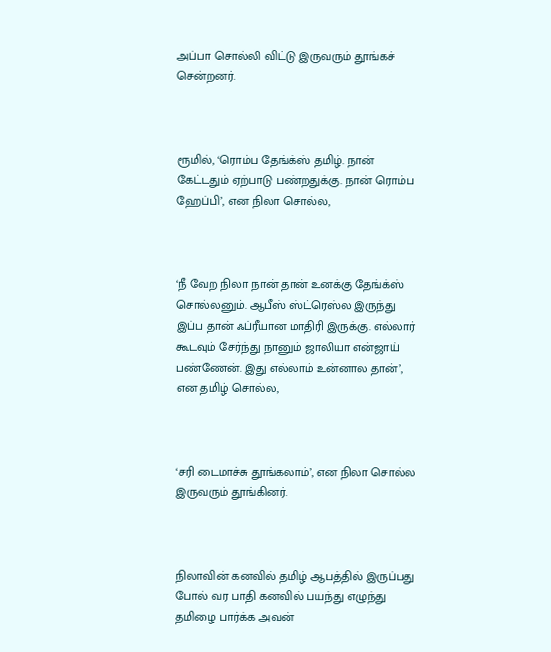அப்பா சொல்லி விட்டு இருவரும் தூங்கச் சென்றனர்.



ரூமில், ‘ரொம்ப தேங்க்ஸ் தமிழ். நான் கேட்டதும் ஏற்பாடு பண்றதுக்கு. நான் ரொம்ப ஹேப்பி’, என நிலா சொல்ல,



‘நீ வேற நிலா நான் தான் உனக்கு தேங்க்ஸ் சொல்லனும். ஆபீஸ் ஸ்ட்ரெஸ்ல இருந்து இப்ப தான் ஃப்ரீயான மாதிரி இருக்கு. எல்லார் கூடவும் சேர்ந்து நானும் ஜாலியா என்ஜாய் பண்ணேன். இது எல்லாம் உன்னால தான்’, என தமிழ் சொல்ல,



‘சரி டைமாச்சு தூங்கலாம்’, என நிலா சொல்ல இருவரும் தூங்கினர்.



நிலாவின் கனவில் தமிழ் ஆபத்தில் இருப்பது போல் வர பாதி கனவில் பயந்து எழுந்து தமிழை பார்க்க அவன்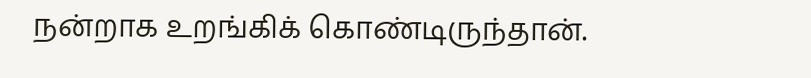நன்றாக உறங்கிக் கொண்டிருந்தான்.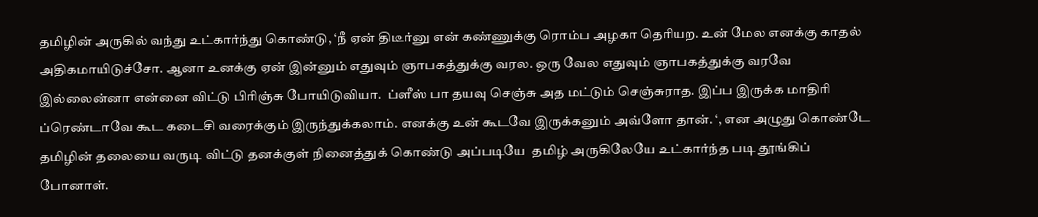தமிழின் அருகில் வந்து உட்கார்ந்து கொண்டு, ‘நீ ஏன் திடீர்னு என் கண்ணுக்கு ரொம்ப அழகா தெரியற. உன் மேல எனக்கு காதல் அதிகமாயிடுச்சோ. ஆனா உனக்கு ஏன் இன்னும் எதுவும் ஞாபகத்துக்கு வரல. ஒரு வேல எதுவும் ஞாபகத்துக்கு வரவே இல்லைன்னா என்னை விட்டு பிரிஞ்சு போயிடுவியா.  ப்ளீஸ் பா தயவு செஞ்சு அத மட்டும் செஞ்சுராத. இப்ப இருக்க மாதிரி ப்ரெண்டாவே கூட கடைசி வரைக்கும் இருந்துக்கலாம். எனக்கு உன் கூடவே இருக்கனும் அவ்ளோ தான். ‘, என அழுது கொண்டே தமிழின் தலையை வருடி விட்டு தனக்குள் நினைத்துக் கொண்டு அப்படியே  தமிழ் அருகிலேயே உட்கார்ந்த படி தூங்கிப் போனாள்.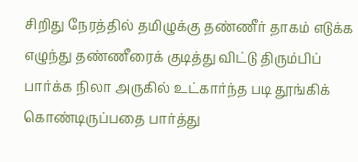சிறிது நேரத்தில் தமிழுக்கு தண்ணீர் தாகம் எடுக்க எழுந்து தண்ணீரைக் குடித்து விட்டு திரும்பிப் பார்க்க நிலா அருகில் உட்கார்ந்த படி தூங்கிக் கொண்டிருப்பதை பார்த்து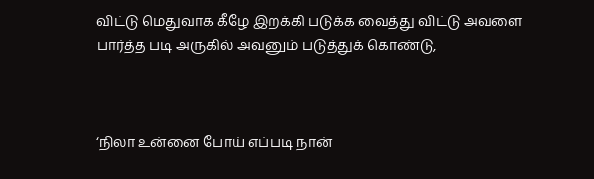விட்டு மெதுவாக கீழே இறக்கி படுக்க வைத்து விட்டு அவளை பார்த்த படி அருகில் அவனும் படுத்துக் கொண்டு,



‘நிலா உன்னை போய் எப்படி நான்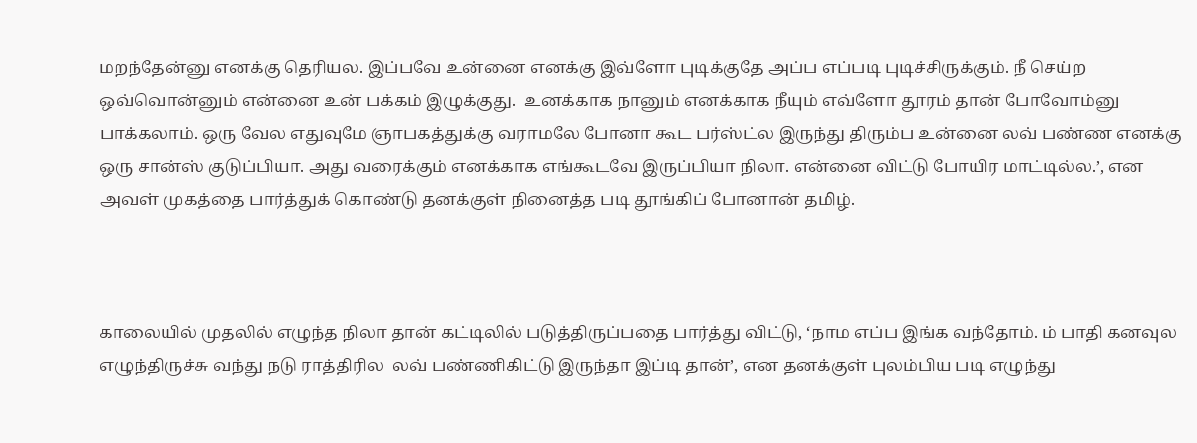மறந்தேன்னு எனக்கு தெரியல. இப்பவே உன்னை எனக்கு இவ்ளோ புடிக்குதே அப்ப எப்படி புடிச்சிருக்கும். நீ செய்ற ஒவ்வொன்னும் என்னை உன் பக்கம் இழுக்குது.  உனக்காக நானும் எனக்காக நீயும் எவ்ளோ தூரம் தான் போவோம்னு பாக்கலாம். ஒரு வேல எதுவுமே ஞாபகத்துக்கு வராமலே போனா கூட பர்ஸ்ட்ல இருந்து திரும்ப உன்னை லவ் பண்ண எனக்கு ஒரு சான்ஸ் குடுப்பியா. அது வரைக்கும் எனக்காக எங்கூடவே இருப்பியா நிலா. என்னை விட்டு போயிர மாட்டில்ல.’, என அவள் முகத்தை பார்த்துக் கொண்டு தனக்குள் நினைத்த படி தூங்கிப் போனான் தமிழ்.



காலையில் முதலில் எழுந்த நிலா தான் கட்டிலில் படுத்திருப்பதை பார்த்து விட்டு, ‘நாம எப்ப இங்க வந்தோம். ம் பாதி கனவுல எழுந்திருச்சு வந்து நடு ராத்திரில  லவ் பண்ணிகிட்டு இருந்தா இப்டி தான்’, என தனக்குள் புலம்பிய படி எழுந்து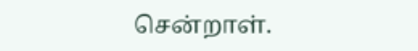சென்றாள்.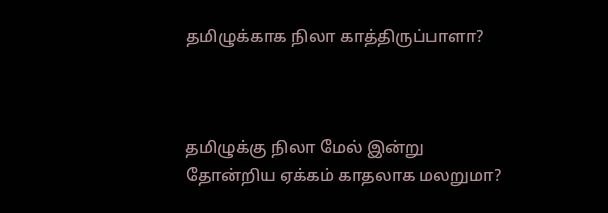தமிழுக்காக நிலா காத்திருப்பாளா?



தமிழுக்கு நிலா மேல் இன்று தோன்றிய ஏக்கம் காதலாக மலறுமா?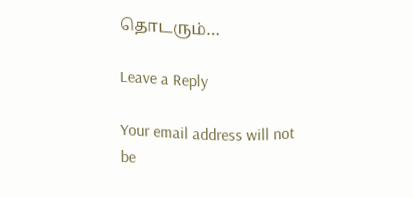தொடரும்…

Leave a Reply

Your email address will not be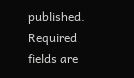published. Required fields are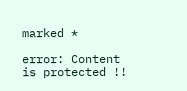marked *

error: Content is protected !!